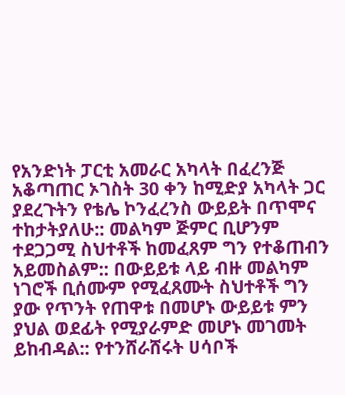የአንድነት ፓርቲ አመራር አካላት በፈረንጅ አቆጣጠር ኦገስት 30 ቀን ከሚድያ አካላት ጋር ያደረጉትን የቴሌ ኮንፈረንስ ውይይት በጥሞና ተከታትያለሁ:: መልካም ጅምር ቢሆንም ተደጋጋሚ ስህተቶች ከመፈጸም ግን የተቆጠብን አይመስልም:: በውይይቱ ላይ ብዙ መልካም ነገሮች ቢሰሙም የሚፈጸሙት ስህተቶች ግን ያው የጥንት የጠዋቱ በመሆኑ ውይይቱ ምን ያህል ወደፊት የሚያራምድ መሆኑ መገመት ይከብዳል:: የተንሸራሸሩት ሀሳቦች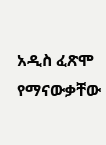አዲስ ፈጽሞ የማናውቃቸው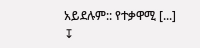አይደሉም:: የተቃዋሚ [...]
↧